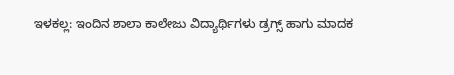ಇಳಕಲ್ಲ: ಇಂದಿನ ಶಾಲಾ ಕಾಲೇಜು ವಿದ್ಯಾರ್ಥಿಗಳು ಡ್ರಗ್ಸ್ ಹಾಗು ಮಾದಕ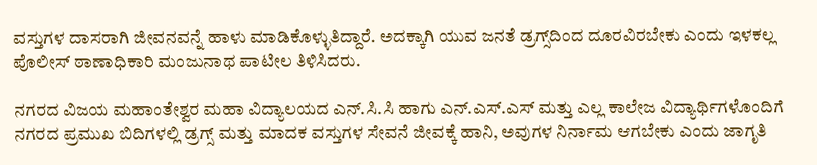ವಸ್ತುಗಳ ದಾಸರಾಗಿ ಜೀವನವನ್ನೆ ಹಾಳು ಮಾಡಿಕೊಳ್ಳುತಿದ್ದಾರೆ. ಅದಕ್ಕಾಗಿ ಯುವ ಜನತೆ ಡ್ರಗ್ಸ್‌ದಿಂದ ದೂರವಿರಬೇಕು ಎಂದು ಇಳಕಲ್ಲ ಪೊಲೀಸ್‌ ಠಾಣಾಧಿಕಾರಿ ಮಂಜುನಾಥ ಪಾಟೀಲ ತಿಳಿಸಿದರು.

ನಗರದ ವಿಜಯ ಮಹಾಂತೇಶ್ವರ ಮಹಾ ವಿದ್ಯಾಲಯದ ಎನ್.ಸಿ.ಸಿ ಹಾಗು ಎನ್.ಎಸ್.ಎಸ್ ಮತ್ತು ಎಲ್ಲ ಕಾಲೇಜ ವಿದ್ಯಾರ್ಥಿಗಳೊಂದಿಗೆ ನಗರದ ಪ್ರಮುಖ ಬಿದಿಗಳಲ್ಲಿ ಡ್ರಗ್ಸ್‌ ಮತ್ತು ಮಾದಕ ವಸ್ತುಗಳ ಸೇವನೆ ಜೀವಕ್ಕೆ ಹಾನಿ, ಅವುಗಳ ನಿರ್ನಾಮ ಆಗಬೇಕು ಎಂದು ಜಾಗೃತಿ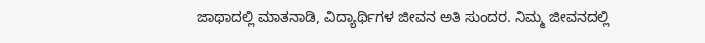ಜಾಥಾದಲ್ಲಿ ಮಾತನಾಡಿ, ವಿದ್ಯಾರ್ಥಿಗಳ ಜೀವನ ಅತಿ ಸುಂದರ. ನಿಮ್ಮ ಜೀವನದಲ್ಲಿ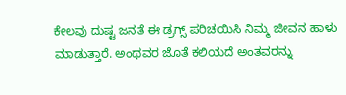ಕೇಲವು ದುಷ್ಟ ಜನತೆ ಈ ಡ್ರಗ್ಸ್‌ ಪರಿಚಯಿಸಿ ನಿಮ್ಮ ಜೀವನ ಹಾಳು ಮಾಡುತ್ತಾರೆ. ಅಂಥವರ ಜೊತೆ ಕಲಿಯದೆ ಅಂತವರನ್ನು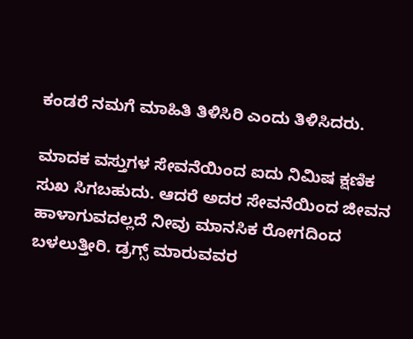ಕಂಡರೆ ನಮಗೆ ಮಾಹಿತಿ ತಿಳಿಸಿರಿ ಎಂದು ತಿಳಿಸಿದರು.

ಮಾದಕ ವಸ್ತುಗಳ ಸೇವನೆಯಿಂದ ಐದು ನಿಮಿಷ ಕ್ಷಣಿಕ ಸುಖ ಸಿಗಬಹುದು. ಆದರೆ ಅದರ ಸೇವನೆಯಿಂದ ಜೀವನ ಹಾಳಾಗುವದಲ್ಲದೆ ನೀವು ಮಾನಸಿಕ ರೋಗದಿಂದ ಬಳಲುತ್ತೀರಿ. ಡ್ರಗ್ಸ್‌ ಮಾರುವವರ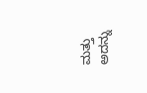ಮತ್ತು ಅದನ್ನು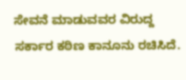ಸೇವನೆ ಮಾಡುವವರ ವಿರುದ್ದ ಸರ್ಕಾರ ಕಠಿಣ ಕಾನೂನು ರಚಿಸಿದೆ.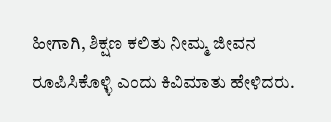ಹೀಗಾಗಿ, ಶಿಕ್ಷಣ ಕಲಿತು ನೀಮ್ಮ ಜೀವನ ರೂಪಿಸಿಕೊಳ್ಳಿ ಎಂದು ಕಿವಿಮಾತು ಹೇಳಿದರು.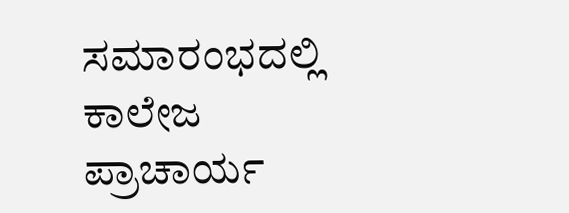ಸಮಾರಂಭದಲ್ಲಿ ಕಾಲೇಜ ಪ್ರಾಚಾರ್ಯ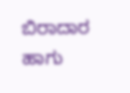ಬಿರಾದಾರ ಹಾಗು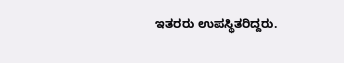ಇತರರು ಉಪಸ್ಥಿತರಿದ್ದರು.